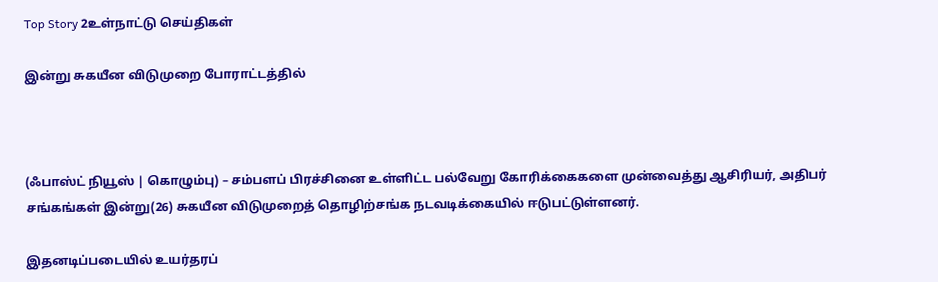Top Story 2உள்நாட்டு செய்திகள்

இன்று சுகயீன விடுமுறை போராட்டத்தில்



(ஃபாஸ்ட் நியூஸ் | கொழும்பு) – சம்பளப் பிரச்சினை உள்ளிட்ட பல்வேறு கோரிக்கைகளை முன்வைத்து ஆசிரியர், அதிபர் சங்கங்கள் இன்று(26) சுகயீன விடுமுறைத் தொழிற்சங்க நடவடிக்கையில் ஈடுபட்டுள்ளனர்.

இதனடிப்படையில் உயர்தரப்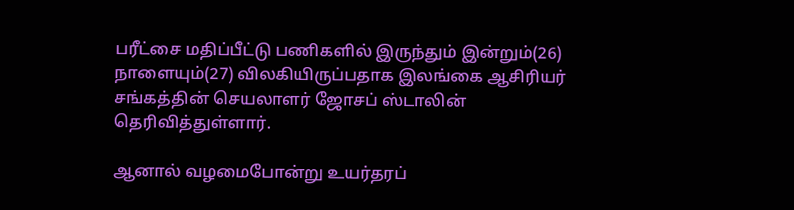பரீட்சை மதிப்பீட்டு பணிகளில் இருந்தும் இன்றும்(26) நாளையும்(27) விலகியிருப்பதாக இலங்கை ஆசிரியர் சங்கத்தின் செயலாளர் ஜோசப் ஸ்டாலின் தெரிவித்துள்ளார்.

ஆனால் வழமைபோன்று உயர்தரப்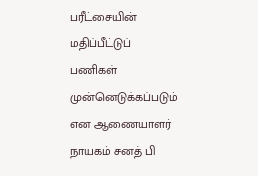பரீட்சையின் மதிப்பீட்டுப் பணிகள் முன்னெடுக்கப்படும் என ஆணையாளர் நாயகம் சனத் பி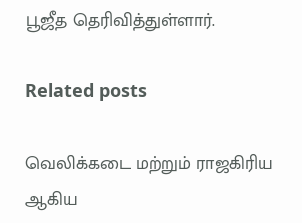பூஜீத தெரிவித்துள்ளார்.

Related posts

வெலிக்கடை மற்றும் ராஜகிரிய ஆகிய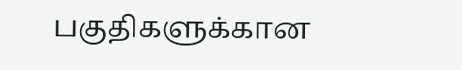பகுதிகளுக்கான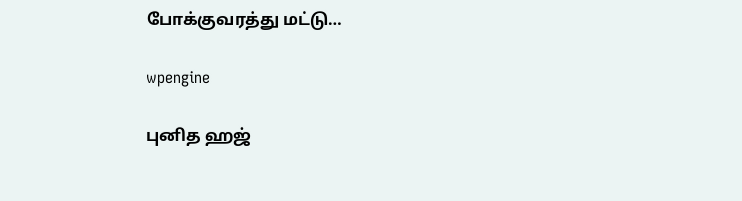போக்குவரத்து மட்டு…

wpengine

புனித ஹஜ்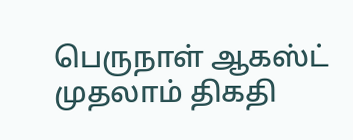பெருநாள் ஆகஸ்ட் முதலாம் திகதி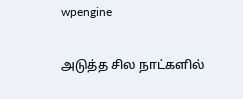wpengine

அடுத்த சில நாட்களில்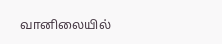வானிலையில்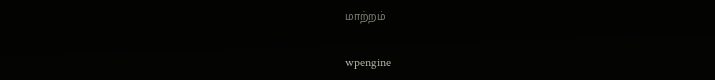மாற்றம்

wpengine